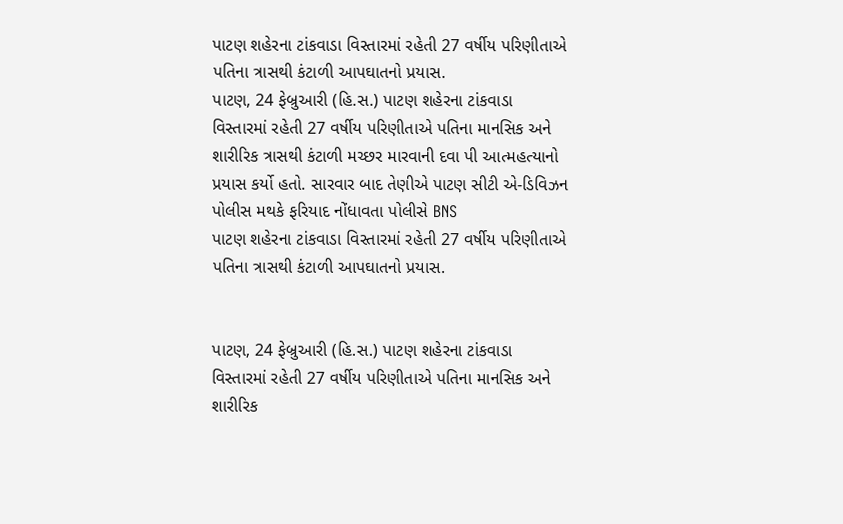પાટણ શહેરના ટાંકવાડા વિસ્તારમાં રહેતી 27 વર્ષીય પરિણીતાએ પતિના ત્રાસથી કંટાળી આપઘાતનો પ્રયાસ.
પાટણ, 24 ફેબ્રુઆરી (હિ.સ.) પાટણ શહેરના ટાંકવાડા વિસ્તારમાં રહેતી 27 વર્ષીય પરિણીતાએ પતિના માનસિક અને શારીરિક ત્રાસથી કંટાળી મચ્છર મારવાની દવા પી આત્મહત્યાનો પ્રયાસ કર્યો હતો. સારવાર બાદ તેણીએ પાટણ સીટી એ-ડિવિઝન પોલીસ મથકે ફરિયાદ નોંધાવતા પોલીસે BNS
પાટણ શહેરના ટાંકવાડા વિસ્તારમાં રહેતી 27 વર્ષીય પરિણીતાએ પતિના ત્રાસથી કંટાળી આપઘાતનો પ્રયાસ.


પાટણ, 24 ફેબ્રુઆરી (હિ.સ.) પાટણ શહેરના ટાંકવાડા વિસ્તારમાં રહેતી 27 વર્ષીય પરિણીતાએ પતિના માનસિક અને શારીરિક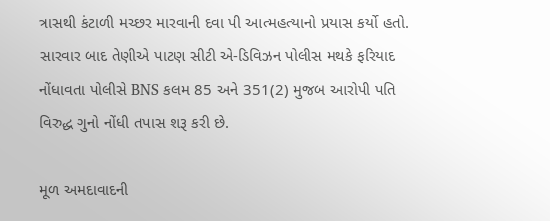ત્રાસથી કંટાળી મચ્છર મારવાની દવા પી આત્મહત્યાનો પ્રયાસ કર્યો હતો. સારવાર બાદ તેણીએ પાટણ સીટી એ-ડિવિઝન પોલીસ મથકે ફરિયાદ નોંધાવતા પોલીસે BNS કલમ 85 અને 351(2) મુજબ આરોપી પતિ વિરુદ્ધ ગુનો નોંધી તપાસ શરૂ કરી છે.

મૂળ અમદાવાદની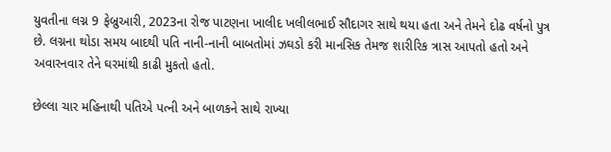યુવતીના લગ્ન 9 ફેબ્રુઆરી, 2023ના રોજ પાટણના ખાલીદ ખલીલભાઈ સૌદાગર સાથે થયા હતા અને તેમને દોઢ વર્ષનો પુત્ર છે. લગ્નના થોડા સમય બાદથી પતિ નાની-નાની બાબતોમાં ઝઘડો કરી માનસિક તેમજ શારીરિક ત્રાસ આપતો હતો અને અવારનવાર તેને ઘરમાંથી કાઢી મુકતો હતો.

છેલ્લા ચાર મહિનાથી પતિએ પત્ની અને બાળકને સાથે રાખ્યા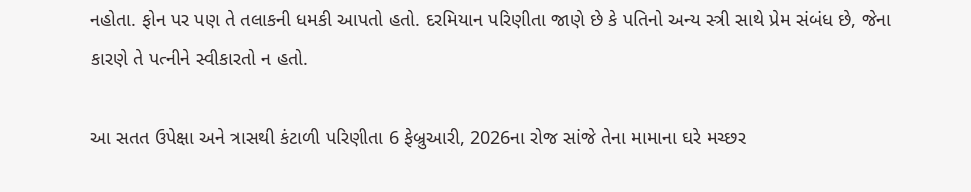નહોતા. ફોન પર પણ તે તલાકની ધમકી આપતો હતો. દરમિયાન પરિણીતા જાણે છે કે પતિનો અન્ય સ્ત્રી સાથે પ્રેમ સંબંધ છે, જેના કારણે તે પત્નીને સ્વીકારતો ન હતો.

આ સતત ઉપેક્ષા અને ત્રાસથી કંટાળી પરિણીતા 6 ફેબ્રુઆરી, 2026ના રોજ સાંજે તેના મામાના ઘરે મચ્છર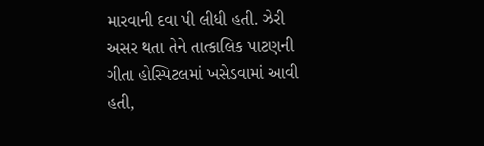મારવાની દવા પી લીધી હતી. ઝેરી અસર થતા તેને તાત્કાલિક પાટણની ગીતા હોસ્પિટલમાં ખસેડવામાં આવી હતી,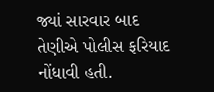જ્યાં સારવાર બાદ તેણીએ પોલીસ ફરિયાદ નોંધાવી હતી.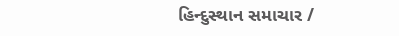હિન્દુસ્થાન સમાચાર /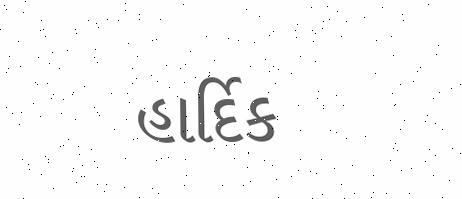હાર્દિક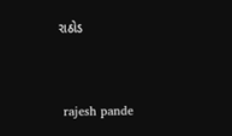રાઠોડ


 rajesh pande